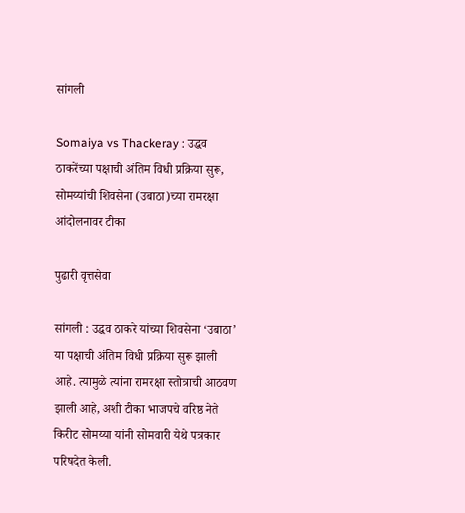सांगली

Somaiya vs Thackeray : उद्धव ठाकरेंच्या पक्षाची अंतिम विधी प्रक्रिया सुरू, सोमय्यांची शिवसेना (उबाठा)च्या रामरक्षा आंदोलनावर टीका

पुढारी वृत्तसेवा

सांगली : उद्धव ठाकरे यांच्या शिवसेना ‘उबाठा’ या पक्षाची अंतिम विधी प्रक्रिया सुरू झाली आहे. त्यामुळे त्यांना रामरक्षा स्‍तोत्राची आठवण झाली आहे, अशी टीका भाजपचे वरिष्ठ नेते किरीट सोमय्या यांनी सोमवारी येथे पत्रकार परिषदेत केली.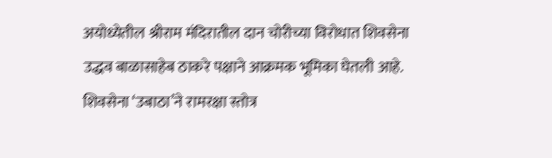अयोध्येतील श्रीराम मंदिरातील दान चोरीच्या विरोधात शिवसेना उद्धव बाळासाहेब ठाकरे पक्षाने आक्रमक भूमिका घेतली आहे. शिवसेना ‘उबाठा’ने रामरक्षा स्तोत्र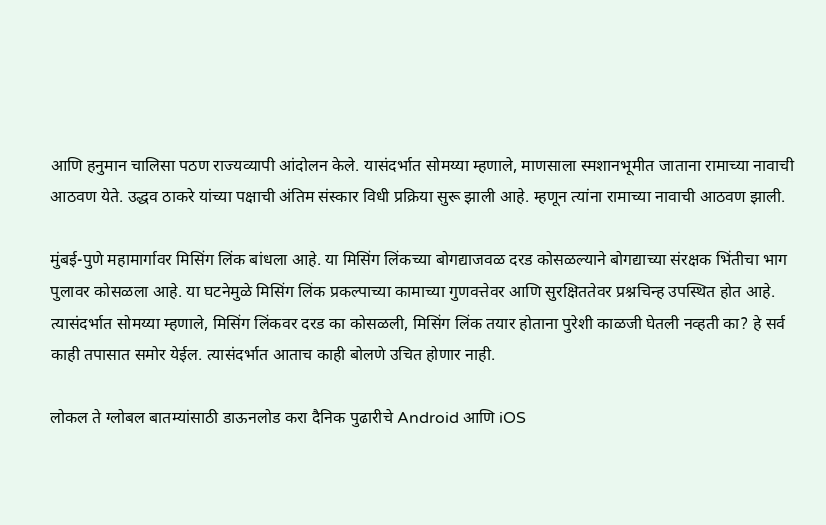आणि हनुमान चालिसा पठण राज्यव्यापी आंदोलन केले. यासंदर्भात सोमय्या म्हणाले, माणसाला स्मशानभूमीत जाताना रामाच्या नावाची आठवण येते. उद्धव ठाकरे यांच्या पक्षाची अंतिम संस्कार विधी प्रक्रिया सुरू झाली आहे. म्हणून त्यांना रामाच्या नावाची आठवण झाली.

मुंबई-पुणे महामार्गावर मिसिंग लिंक बांधला आहे. या मिसिंग लिंकच्या बोगद्याजवळ दरड कोसळल्याने बोगद्याच्या संरक्षक भिंतीचा भाग पुलावर कोसळला आहे. या घटनेमुळे मिसिंग लिंक प्रकल्पाच्या कामाच्या गुणवत्तेवर आणि सुरक्षिततेवर प्रश्नचिन्ह उपस्थित होत आहे. त्यासंदर्भात सोमय्या म्हणाले, मिसिंग लिंकवर दरड का कोसळली, मिसिंग लिंक तयार होताना पुरेशी काळजी घेतली नव्हती का? हे सर्व काही तपासात समोर येईल. त्यासंदर्भात आताच काही बोलणे उचित होणार नाही.

लोकल ते ग्लोबल बातम्यांसाठी डाऊनलोड करा दैनिक पुढारीचे Android आणि iOS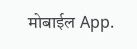मोबाईल App.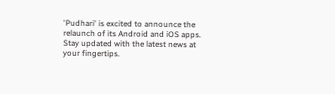'Pudhari' is excited to announce the relaunch of its Android and iOS apps. Stay updated with the latest news at your fingertips.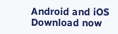Android and iOS Download now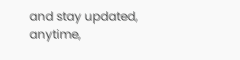and stay updated, anytime,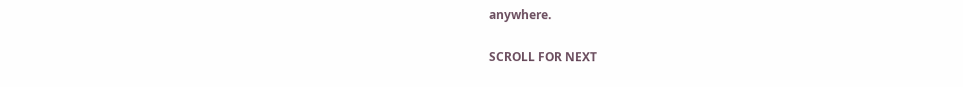anywhere.

SCROLL FOR NEXT